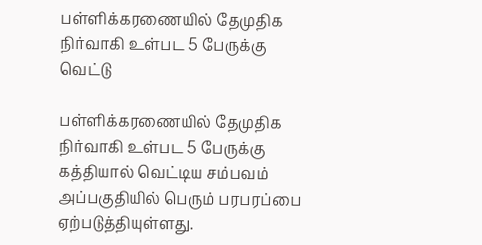பள்ளிக்கரணையில் தேமுதிக நிர்வாகி உள்பட 5 பேருக்கு வெட்டு

பள்ளிக்கரணையில் தேமுதிக நிர்வாகி உள்பட 5 பேருக்கு கத்தியால் வெட்டிய சம்பவம் அப்பகுதியில் பெரும் பரபரப்பை ஏற்படுத்தியுள்ளது.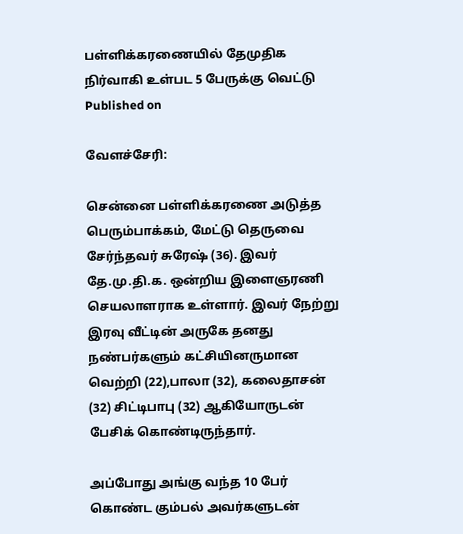பள்ளிக்கரணையில் தேமுதிக நிர்வாகி உள்பட 5 பேருக்கு வெட்டு
Published on

வேளச்சேரி:

சென்னை பள்ளிக்கரணை அடுத்த பெரும்பாக்கம், மேட்டு தெருவை சேர்ந்தவர் சுரேஷ் (36). இவர் தே.மு.தி.க. ஒன்றிய இளைஞரணி செயலாளராக உள்ளார். இவர் நேற்று இரவு வீட்டின் அருகே தனது நண்பர்களும் கட்சியினருமான வெற்றி (22),பாலா (32), கலைதாசன் (32) சிட்டிபாபு (32) ஆகியோருடன் பேசிக் கொண்டிருந்தார்.

அப்போது அங்கு வந்த 10 பேர் கொண்ட கும்பல் அவர்களுடன்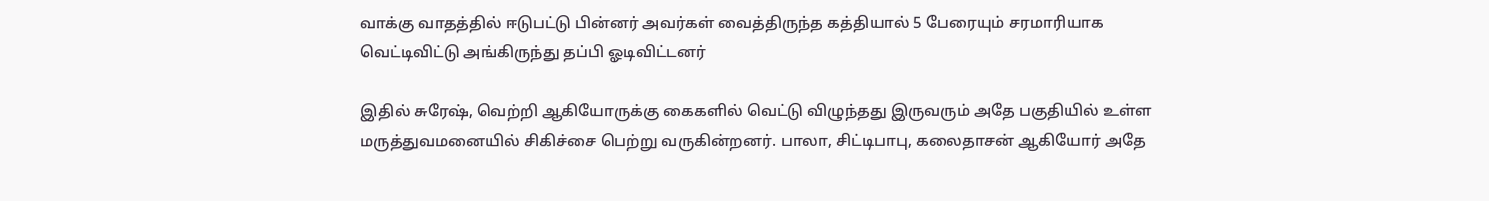வாக்கு வாதத்தில் ஈடுபட்டு பின்னர் அவர்கள் வைத்திருந்த கத்தியால் 5 பேரையும் சரமாரியாக வெட்டிவிட்டு அங்கிருந்து தப்பி ஓடிவிட்டனர்

இதில் சுரேஷ், வெற்றி ஆகியோருக்கு கைகளில் வெட்டு விழுந்தது இருவரும் அதே பகுதியில் உள்ள மருத்துவமனையில் சிகிச்சை பெற்று வருகின்றனர். பாலா, சிட்டிபாபு, கலைதாசன் ஆகியோர் அதே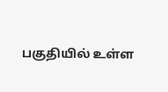பகுதியில் உள்ள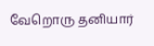வேறொரு தனியார்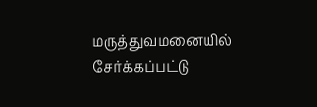மருத்துவமனையில் சேர்க்கப்பட்டு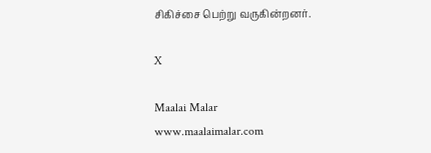சிகிச்சை பெற்று வருகின்றனர்.

X

Maalai Malar
www.maalaimalar.com